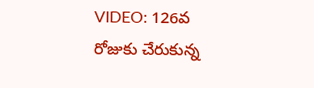VIDEO: 126వ రోజుకు చేరుకున్న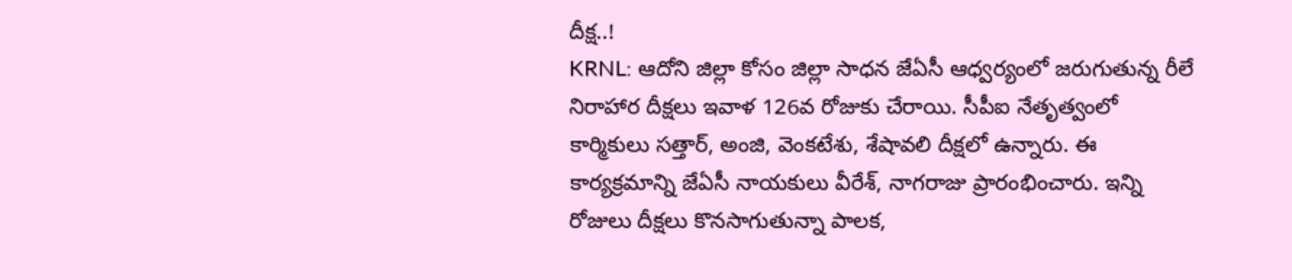దీక్ష..!
KRNL: ఆదోని జిల్లా కోసం జిల్లా సాధన జేఏసీ ఆధ్వర్యంలో జరుగుతున్న రీలే నిరాహార దీక్షలు ఇవాళ 126వ రోజుకు చేరాయి. సీపీఐ నేతృత్వంలో కార్మికులు సత్తార్, అంజి, వెంకటేశు, శేషావలి దీక్షలో ఉన్నారు. ఈ కార్యక్రమాన్ని జేఏసీ నాయకులు వీరేశ్, నాగరాజు ప్రారంభించారు. ఇన్ని రోజులు దీక్షలు కొనసాగుతున్నా పాలక,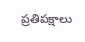ప్రతిపక్షాలు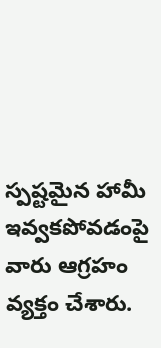స్పష్టమైన హామీ ఇవ్వకపోవడంపై వారు ఆగ్రహం వ్యక్తం చేశారు.